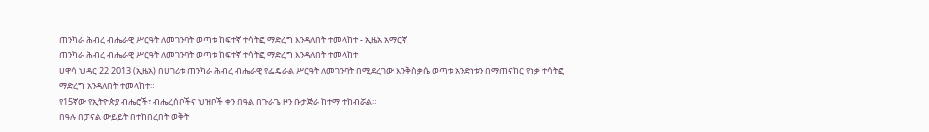ጠንካራ ሕብረ ብሔራዊ ሥርዓት ለመገንባት ወጣቱ ከፍተኛ ተሳትፎ ማድረግ እንዳለበት ተመላከተ - ኢዜአ አማርኛ
ጠንካራ ሕብረ ብሔራዊ ሥርዓት ለመገንባት ወጣቱ ከፍተኛ ተሳትፎ ማድረግ እንዳለበት ተመላከተ
ሀዋሳ ህዳር 22 2013 (ኢዜአ) በሀገሪቱ ጠንካራ ሕብረ ብሔራዊ የፌዴራል ሥርዓት ለመገንባት በሚደረገው እንቅስቃሴ ወጣቱ አንድነቱን በማጠናከር የነቃ ተሳትፎ ማድረግ አንዳለበት ተመላከተ።
የ15ኛው የኢትዮጵያ ብሔሮች፣ ብሔረሰቦችና ህዝቦች ቀን በዓል በጉራጌ ዞን ቡታጅራ ከተማ ተከብሯል።
በዓሉ በፓናል ውይይት በተከበረበት ወቅት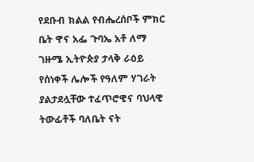የደቡብ ክልል የብሔረሰቦች ምክር ቤት ዋና አፌ ጉባኤ አቶ ለማ ገዙሜ ኢትዮጵያ ታላቅ ራዕይ የሰነቀች ሌሎች የዓለም ሃገራት ያልታደሏቸው ተፈጥሮዊና ባህላዊ ትውፊቶች ባለቤት ናት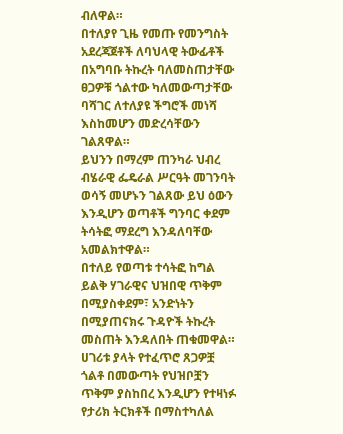ብለዋል።
በተለያየ ጊዜ የመጡ የመንግስት አደረጃጀቶች ለባህላዊ ትውፊቶች በአግባቡ ትኩረት ባለመስጠታቸው ፀጋዎቹ ጎልተው ካለመውጣታቸው ባሻገር ለተለያዩ ችግሮች መነሻ እስከመሆን መድረሳቸውን ገልጸዋል።
ይህንን በማረም ጠንካራ ህብረ ብሄራዊ ፌዴራል ሥርዓት መገንባት ወሳኝ መሆኑን ገልጸው ይህ ዕውን እንዲሆን ወጣቶች ግንባር ቀደም ትሳትፎ ማደረግ እንዳለባቸው አመልክተዋል።
በተለይ የወጣቱ ተሳትፎ ከግል ይልቅ ሃገራዊና ህዝበዊ ጥቅም በሚያስቀደም፣ አንድነትን በሚያጠናክሩ ጉዳዮች ትኩረት መስጠት እንዳለበት ጠቁመዋል።
ሀገሪቱ ያላት የተፈጥሮ ጸጋዎቿ ጎልቶ በመውጣት የህዝቦቿን ጥቅም ያስከበረ እንዲሆን የተዛነፉ የታሪክ ትርክቶች በማስተካለል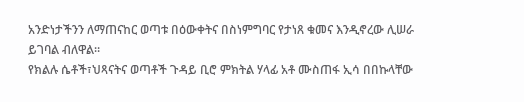አንድነታችንን ለማጠናከር ወጣቱ በዕውቀትና በስነምግባር የታነጸ ቁመና እንዲኖረው ሊሠራ ይገባል ብለዋል።
የክልሉ ሴቶች፣ህጻናትና ወጣቶች ጉዳይ ቢሮ ምክትል ሃላፊ አቶ ሙስጠፋ ኢሳ በበኩላቸው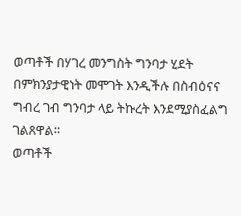ወጣቶች በሃገረ መንግስት ግንባታ ሂደት በምክንያታዊነት መሞገት እንዲችሉ በስብዕናና ግብረ ገብ ግንባታ ላይ ትኩረት እንደሚያስፈልግ ገልጸዋል።
ወጣቶች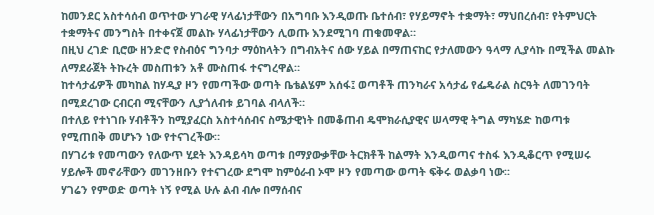ከመንደር አስተሳሰብ ወጥተው ሃገራዊ ሃላፊነታቸውን በአግባቡ እንዲወጡ ቤተሰብ፣ የሃይማኖት ተቋማት፣ ማህበረሰብ፣ የትምህርት ተቋማትና መንግስት በተቀናጀ መልኩ ሃላፊነታቸውን ሊወጡ እንደሚገባ ጠቁመዋል።
በዚህ ረገድ ቢሮው ዘንድሮ የስብዕና ግንባታ ማዕከላትን በግብአትና ሰው ሃይል በማጠናከር የታለመውን ዓላማ ሊያሳኩ በሚችል መልኩ ለማደራጀት ትኩረት መስጠቱን አቶ ሙስጠፋ ተናግረዋል።
ከተሳታፊዎች መካከል ከሃዲያ ዞን የመጣችው ወጣት ቤቴልሄም አሰፋ፤ ወጣቶች ጠንካራና አሳታፊ የፌዴራል ስርዓት ለመገንባት በሚደረገው ርብርብ ሚናቸውን ሊያጎለብቱ ይገባል ብላለች።
በተለይ የተነገቡ ሃብቶችን ከሚያፈርስ አስተሳሰብና ስሜታዊነት በመቆጠብ ዴሞክራሲያዊና ሠላማዊ ትግል ማካሄድ ከወጣቱ የሚጠበቅ መሆኑን ነው የተናገረችው።
በሃገሪቱ የመጣውን የለውጥ ሂደት እንዳይሳካ ወጣቱ በማያውቃቸው ትርክቶች ከልማት እንዲወጣና ተስፋ እንዲቆርጥ የሚሠሩ ሃይሎች መኖራቸውን መገንዘቡን የተናገረው ደግሞ ከምዕራብ ኦሞ ዞን የመጣው ወጣት ፍቅሩ ወልቃባ ነው፡፡
ሃገሬን የምወድ ወጣት ነኝ የሚል ሁሉ ልብ ብሎ በማሰብና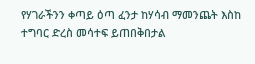የሃገራችንን ቀጣይ ዕጣ ፈንታ ከሃሳብ ማመንጨት እስከ ተግባር ድረስ መሳተፍ ይጠበቅበታል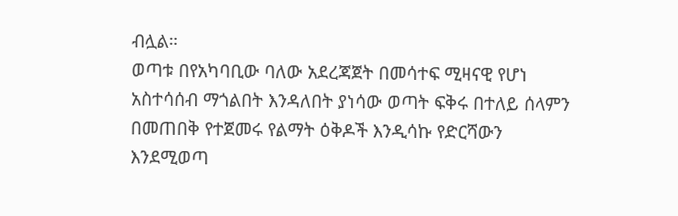ብሏል።
ወጣቱ በየአካባቢው ባለው አደረጃጀት በመሳተፍ ሚዛናዊ የሆነ አስተሳሰብ ማጎልበት እንዳለበት ያነሳው ወጣት ፍቅሩ በተለይ ሰላምን በመጠበቅ የተጀመሩ የልማት ዕቅዶች እንዲሳኩ የድርሻውን እንደሚወጣ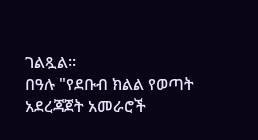ገልጿል።
በዓሉ "የደቡብ ክልል የወጣት አደረጃጀት አመራሮች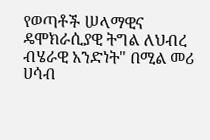የወጣቶች ሠላማዊና ዴሞክራሲያዊ ትግል ለህብረ ብሄራዊ አንድነት" በሚል መሪ ሀሳብ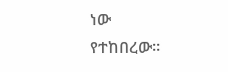ነው የተከበረው።